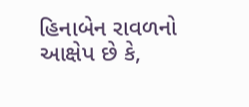હિનાબેન રાવળનો આક્ષેપ છે કે,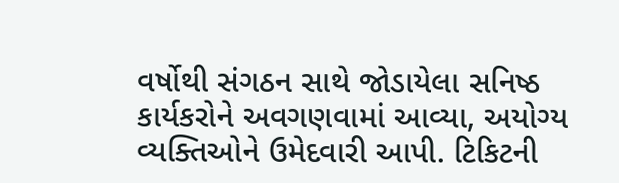વર્ષોથી સંગઠન સાથે જોડાયેલા સનિષ્ઠ કાર્યકરોને અવગણવામાં આવ્યા, અયોગ્ય વ્યક્તિઓને ઉમેદવારી આપી. ટિકિટની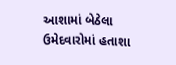આશામાં બેઠેલા ઉમેદવારોમાં હતાશા